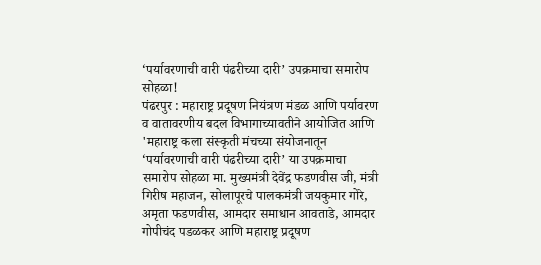‘पर्यावरणाची वारी पंढरीच्या दारी’ उपक्रमाचा समारोप सोहळा!
पंढरपुर : महाराष्ट्र प्रदूषण नियंत्रण मंडळ आणि पर्यावरण व वातावरणीय बदल विभागाच्यावतीने आयोजित आणि 'महाराष्ट्र कला संस्कृती मंचच्या संयोजनातून ‘पर्यावरणाची वारी पंढरीच्या दारी’ या उपक्रमाचा समारोप सोहळा मा. मुख्यमंत्री देवेंद्र फडणवीस जी, मंत्री गिरीष महाजन, सोलापूरचे पालकमंत्री जयकुमार गोरे, अमृता फडणवीस, आमदार समाधान आवताडे, आमदार गोपीचंद पडळकर आणि महाराष्ट्र प्रदूषण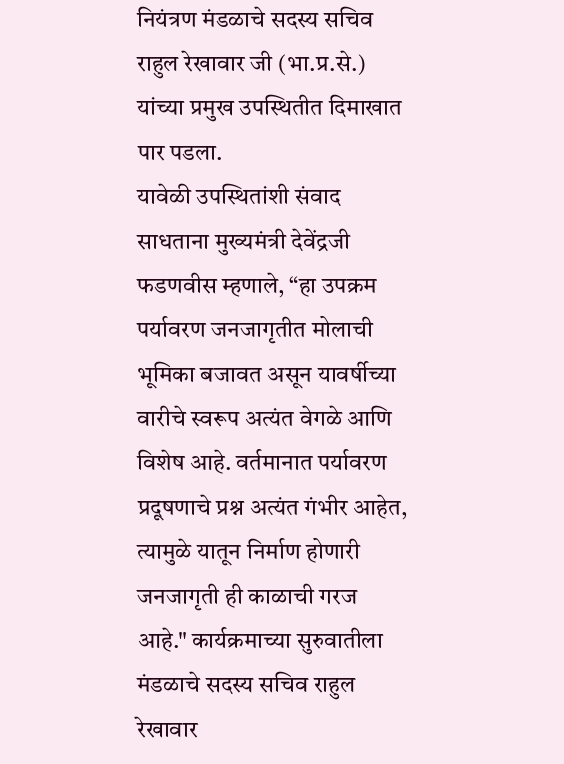नियंत्रण मंडळाचे सदस्य सचिव राहुल रेखावार जी (भा.प्र.से.) यांच्या प्रमुख उपस्थितीत दिमाखात पार पडला.
यावेळी उपस्थितांशी संवाद साधताना मुख्यमंत्री देवेंद्रजी फडणवीस म्हणाले, “हा उपक्रम पर्यावरण जनजागृतीत मोलाची भूमिका बजावत असून यावर्षीच्या वारीचे स्वरूप अत्यंत वेगळे आणि विशेष आहे. वर्तमानात पर्यावरण प्रदूषणाचे प्रश्न अत्यंत गंभीर आहेत, त्यामुळे यातून निर्माण होणारी जनजागृती ही काळाची गरज आहे." कार्यक्रमाच्या सुरुवातीला मंडळाचे सदस्य सचिव राहुल रेखावार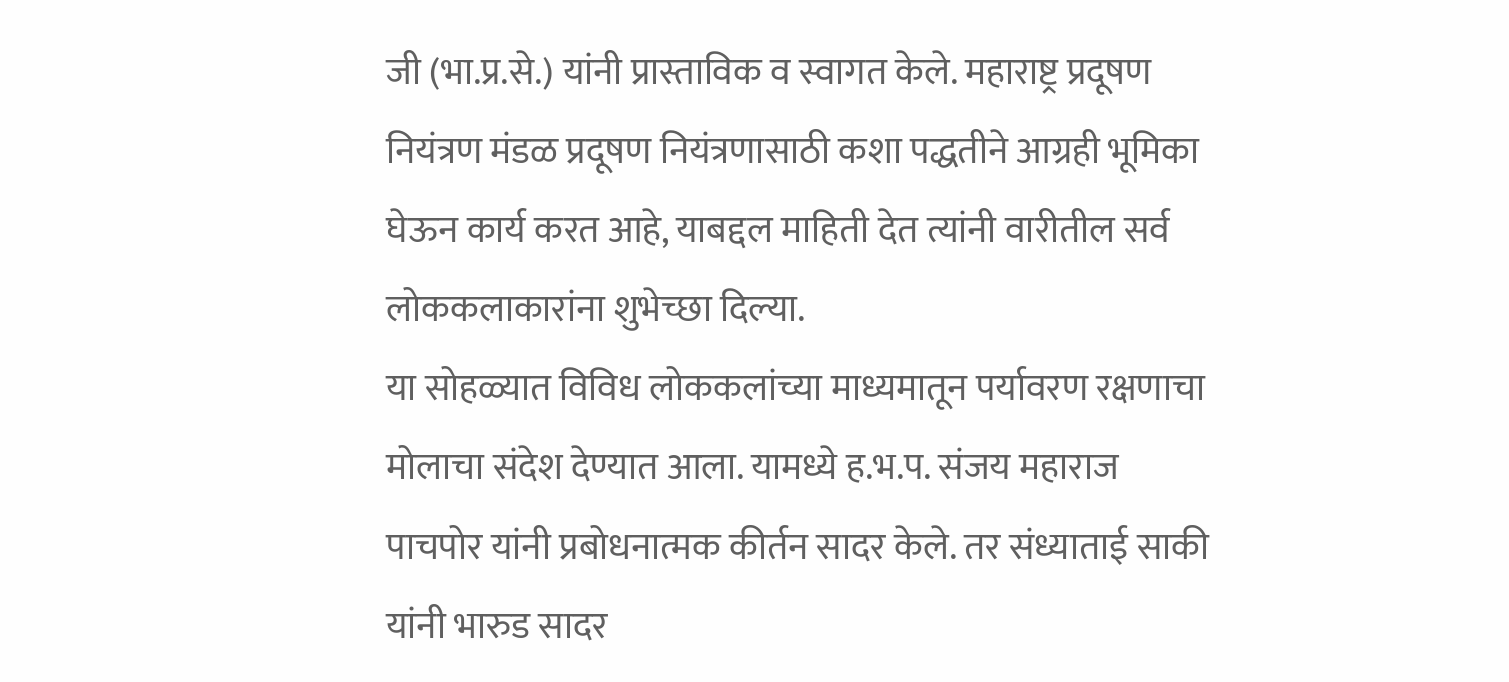जी (भा.प्र.से.) यांनी प्रास्ताविक व स्वागत केले. महाराष्ट्र प्रदूषण नियंत्रण मंडळ प्रदूषण नियंत्रणासाठी कशा पद्धतीने आग्रही भूमिका घेऊन कार्य करत आहे, याबद्दल माहिती देत त्यांनी वारीतील सर्व लोककलाकारांना शुभेच्छा दिल्या.
या सोहळ्यात विविध लोककलांच्या माध्यमातून पर्यावरण रक्षणाचा मोलाचा संदेश देण्यात आला. यामध्ये ह.भ.प. संजय महाराज पाचपोर यांनी प्रबोधनात्मक कीर्तन सादर केले. तर संध्याताई साकी यांनी भारुड सादर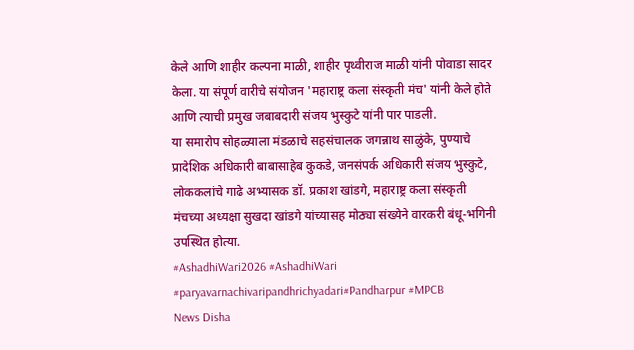केले आणि शाहीर कल्पना माळी, शाहीर पृथ्वीराज माळी यांनी पोवाडा सादर केला. या संपूर्ण वारीचे संयोजन 'महाराष्ट्र कला संस्कृती मंच' यांनी केले होते आणि त्याची प्रमुख जबाबदारी संजय भुस्कुटे यांनी पार पाडली.
या समारोप सोहळ्याला मंडळाचे सहसंचालक जगन्नाथ साळुंके, पुण्याचे प्रादेशिक अधिकारी बाबासाहेब कुकडे, जनसंपर्क अधिकारी संजय भुस्कुटे, लोककलांचे गाढे अभ्यासक डॉ. प्रकाश खांडगे, महाराष्ट्र कला संस्कृती मंचच्या अध्यक्षा सुखदा खांडगे यांच्यासह मोठ्या संख्येने वारकरी बंधू-भगिनी उपस्थित होत्या.
#AshadhiWari2026 #AshadhiWari #paryavarnachivaripandhrichyadari#Pandharpur #MPCB
News Disha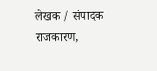लेखक / संपादक
राजकारण,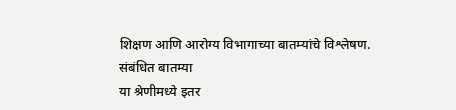शिक्षण आणि आरोग्य विभागाच्या बातम्यांचे विश्लेषण.
संबंधित बातम्या
या श्रेणीमध्ये इतर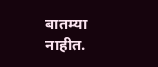बातम्या नाहीत.